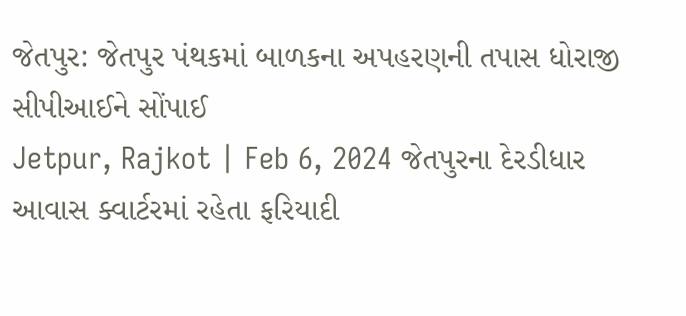જેતપુર: જેતપુર પંથકમાં બાળકના અપહરણની તપાસ ધોરાજી સીપીઆઈને સોંપાઈ
Jetpur, Rajkot | Feb 6, 2024 જેતપુરના દેરડીધાર આવાસ ક્વાર્ટરમાં રહેતા ફરિયાદી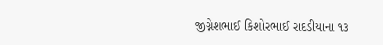જીગ્નેશભાઈ કિશોરભાઈ રાદડીયાના ૧૩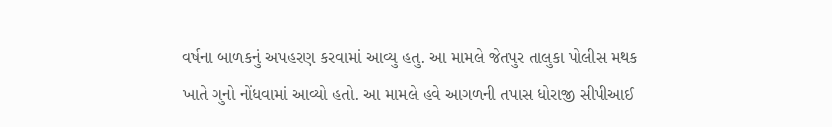વર્ષના બાળકનું અપહરણ કરવામાં આવ્યુ હતુ. આ મામલે જેતપુર તાલુકા પોલીસ મથક ખાતે ગુનો નોંધવામાં આવ્યો હતો. આ મામલે હવે આગળની તપાસ ધોરાજી સીપીઆઈ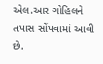એલ.આર ગોહિલને તપાસ સોંપવામાં આવી છે.